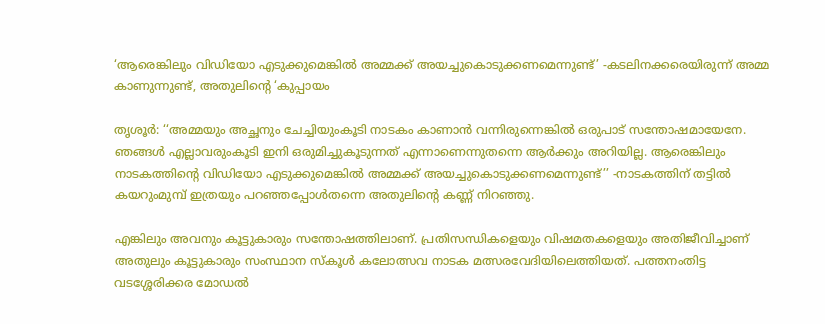‘ആരെങ്കിലും വിഡിയോ എടുക്കുമെങ്കിൽ അമ്മക്ക് അയച്ചുകൊടുക്കണമെന്നുണ്ട്’ -കടലിനക്കരെയിരുന്ന് അമ്മ കാണുന്നുണ്ട്, അതുലിന്റെ ‘കുപ്പായം

തൃശൂർ: ‘‘അമ്മയും അച്ഛനും ചേച്ചിയുംകൂടി നാടകം കാണാൻ വന്നിരുന്നെങ്കിൽ ഒരുപാട് സന്തോഷമായേനേ. ഞങ്ങൾ എല്ലാവരുംകൂടി ഇനി ഒരുമിച്ചുകൂടുന്നത് എന്നാണെന്നുതന്നെ ആർക്കും അറിയില്ല. ആരെങ്കിലും നാടകത്തിന്റെ വിഡിയോ എടുക്കുമെങ്കിൽ അമ്മക്ക് അയച്ചുകൊടുക്കണമെന്നുണ്ട്’’ -നാടകത്തിന് തട്ടിൽ കയറുംമുമ്പ് ഇത്രയും പറഞ്ഞപ്പോൾതന്നെ അതുലിന്റെ കണ്ണ് നിറഞ്ഞു.

എങ്കിലും അവനും കൂട്ടുകാരും സന്തോഷത്തിലാണ്. പ്രതിസന്ധികളെയും വിഷമതകളെയും അതിജീവിച്ചാണ് അതുലും കൂട്ടുകാരും സംസ്ഥാന സ്കൂൾ കലോത്സവ നാടക മത്സരവേദിയിലെത്തിയത്. പത്തനംതിട്ട വടശ്ശേരിക്കര മോഡൽ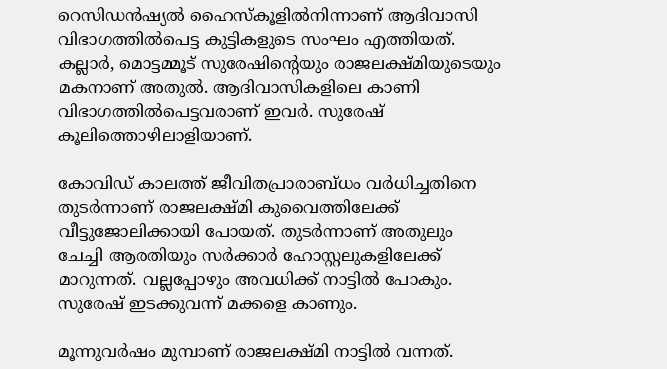റെസിഡൻഷ്യൽ ഹൈസ്കൂളിൽനിന്നാണ് ആദിവാസി വിഭാഗത്തിൽപെട്ട കുട്ടികളുടെ സംഘം എത്തിയത്. കല്ലാർ, മൊട്ടമ്മൂട് സുരേഷിന്റെയും രാജലക്ഷ്മിയുടെയും മകനാണ് അതുൽ. ആദിവാസികളിലെ കാണി വിഭാഗത്തിൽപെട്ടവരാണ് ഇവർ. സുരേഷ് കൂലിത്തൊഴിലാളിയാണ്.

കോവിഡ് കാലത്ത് ജീവിതപ്രാരാബ്ധം വർധിച്ചതിനെ തുടർന്നാണ് രാജലക്ഷ്മി കുവൈത്തിലേക്ക് വീട്ടുജോലിക്കായി പോയത്. തുടർന്നാണ് അതുലും ചേച്ചി ആരതിയും സർക്കാർ ഹോസ്റ്റലുകളിലേക്ക് മാറുന്നത്. വല്ലപ്പോഴും അവധിക്ക് നാട്ടിൽ പോകും. സുരേഷ് ഇടക്കുവന്ന് മക്കളെ കാണും.

മൂന്നുവർഷം മുമ്പാണ് രാജലക്ഷ്മി നാട്ടിൽ വന്നത്.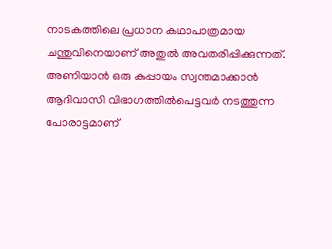നാടകത്തിലെ പ്രധാന കഥാപാത്രമായ ചന്തുവിനെയാണ് അതുൽ അവതരിപ്പിക്കുന്നത്. അണിയാൻ ഒരു കുപ്പായം സ്വന്തമാക്കാൻ ആദിവാസി വിഭാഗത്തിൽപെട്ടവർ നടത്തുന്ന പോരാട്ടമാണ്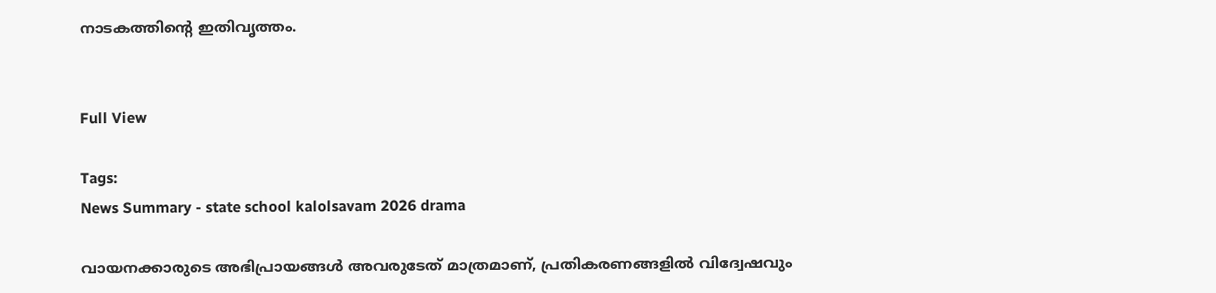നാടകത്തിന്റെ ഇതിവൃത്തം.


Full View

Tags:
News Summary - state school kalolsavam 2026 drama

വായനക്കാരുടെ അഭിപ്രായങ്ങള്‍ അവരുടേത് മാത്രമാണ്, പ്രതികരണങ്ങളിൽ വിദ്വേഷവും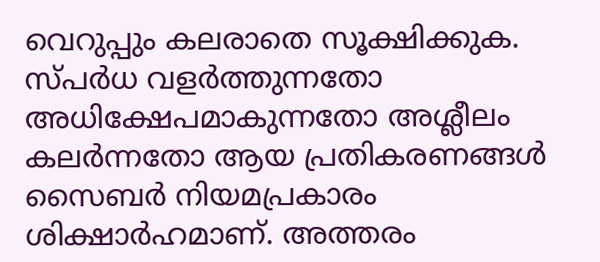വെറുപ്പും കലരാതെ സൂക്ഷിക്കുക. സ്പർധ വളർത്തുന്നതോ അധിക്ഷേപമാകുന്നതോ അശ്ലീലം കലർന്നതോ ആയ പ്രതികരണങ്ങൾ സൈബർ നിയമപ്രകാരം ശിക്ഷാർഹമാണ്. അത്തരം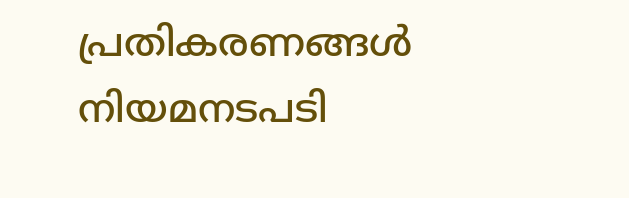പ്രതികരണങ്ങൾ നിയമനടപടി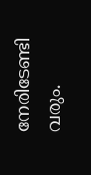നേരിടേണ്ടി വരും.